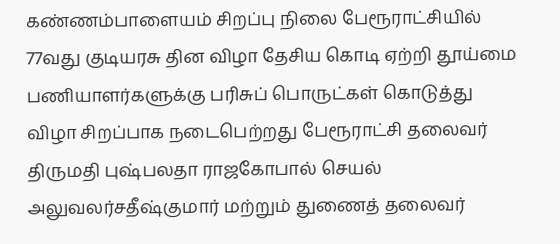கண்ணம்பாளையம் சிறப்பு நிலை பேரூராட்சியில் 77வது குடியரசு தின விழா தேசிய கொடி ஏற்றி தூய்மை பணியாளர்களுக்கு பரிசுப் பொருட்கள் கொடுத்து விழா சிறப்பாக நடைபெற்றது பேரூராட்சி தலைவர் திருமதி புஷ்பலதா ராஜகோபால் செயல் அலுவலர்சதீஷ்குமார் மற்றும் துணைத் தலைவர்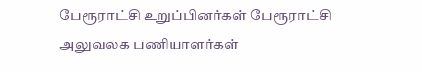பேரூராட்சி உறுப்பினர்கள் பேரூராட்சி அலுவலக பணியாளர்கள்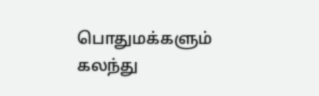பொதுமக்களும் கலந்து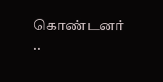கொண்டனர்
..